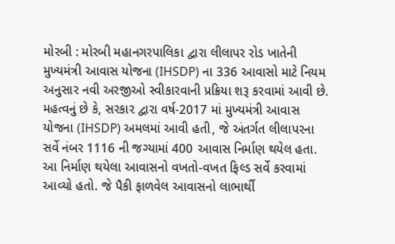મોરબી : મોરબી મહાનગરપાલિકા દ્વારા લીલાપર રોડ ખાતેની મુખ્યમંત્રી આવાસ યોજના (IHSDP) ના 336 આવાસો માટે નિયમ અનુસાર નવી અરજીઓ સ્વીકારવાની પ્રક્રિયા શરૂ કરવામાં આવી છે. મહત્વનું છે કે, સરકાર દ્વારા વર્ષ-2017 માં મુખ્યમંત્રી આવાસ યોજના (IHSDP) અમલમાં આવી હતી, જે અંતર્ગત લીલાપરના સર્વે નંબર 1116 ની જગ્યામાં 400 આવાસ નિર્માણ થયેલ હતા. આ નિર્માણ થયેલા આવાસનો વખતો-વખત ફિલ્ડ સર્વે કરવામાં આવ્યો હતો. જે પૈકી ફાળવેલ આવાસનો લાભાર્થી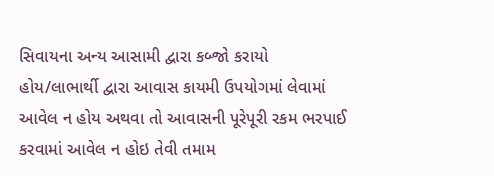સિવાયના અન્ય આસામી દ્વારા કબ્જો કરાયો હોય/લાભાર્થી દ્વારા આવાસ કાયમી ઉપયોગમાં લેવામાં આવેલ ન હોય અથવા તો આવાસની પૂરેપૂરી રકમ ભરપાઈ કરવામાં આવેલ ન હોઇ તેવી તમામ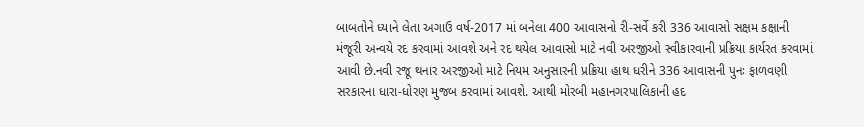બાબતોને ધ્યાને લેતા અગાઉ વર્ષ-2017 માં બનેલા 400 આવાસનો રી-સર્વે કરી 336 આવાસો સક્ષમ કક્ષાની મંજૂરી અન્વયે રદ કરવામાં આવશે અને રદ થયેલ આવાસો માટે નવી અરજીઓ સ્વીકારવાની પ્રક્રિયા કાર્યરત કરવામાં આવી છે.નવી રજૂ થનાર અરજીઓ માટે નિયમ અનુસારની પ્રક્રિયા હાથ ધરીને 336 આવાસની પુનઃ ફાળવણી સરકારના ધારા-ધોરણ મુજબ કરવામાં આવશે. આથી મોરબી મહાનગરપાલિકાની હદ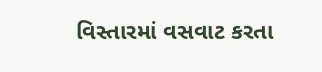વિસ્તારમાં વસવાટ કરતા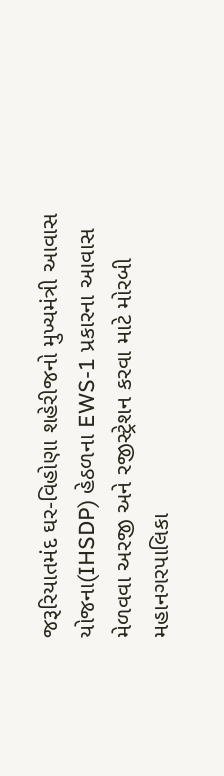જરૂરિયાતમંદ ઘર-વિહોણા શહેરીજનો મુખ્યમંત્રી આવાસ યોજના(IHSDP) હેઠળના EWS-1 પ્રકારના આવાસ મેળવવા અરજી અને રજીસ્ટ્રેશન કરવા માટે મોરબી મહાનગરપાલિકા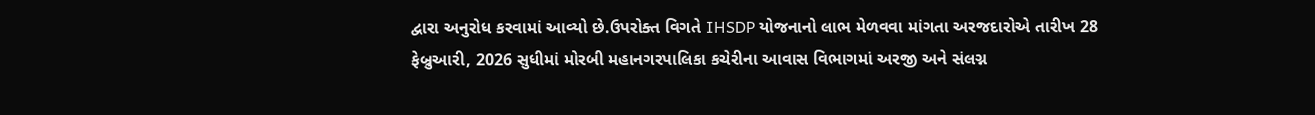દ્વારા અનુરોધ કરવામાં આવ્યો છે.ઉપરોક્ત વિગતે IHSDP યોજનાનો લાભ મેળવવા માંગતા અરજદારોએ તારીખ 28 ફેબ્રુઆરી, 2026 સુધીમાં મોરબી મહાનગરપાલિકા કચેરીના આવાસ વિભાગમાં અરજી અને સંલગ્ન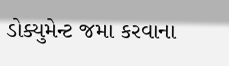ડોક્યુમેન્ટ જમા કરવાના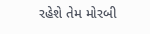રહેશે તેમ મોરબી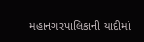મહાનગરપાલિકાની યાદીમાં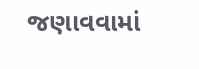જણાવવામાં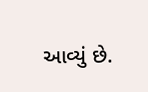આવ્યું છે.